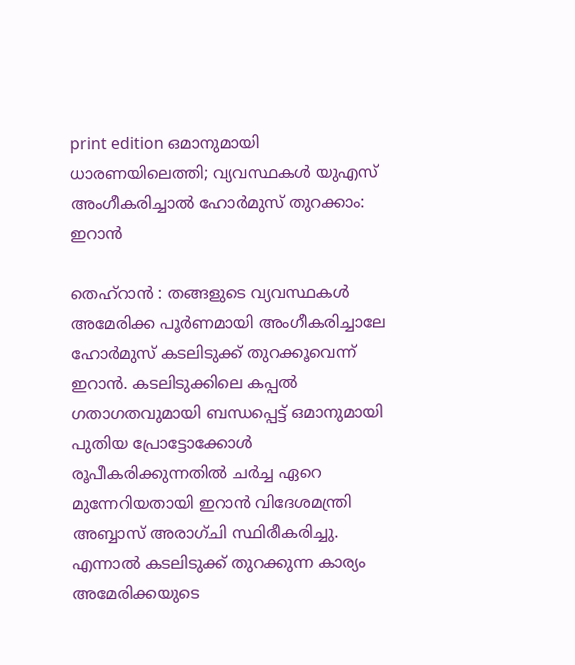print edition ഒമാനുമായി ധാരണയിലെത്തി; വ്യവസ്ഥകൾ യുഎസ് അംഗീകരിച്ചാൽ ഹോർമുസ് തുറക്കാം: ഇറാൻ

തെഹ്റാൻ : തങ്ങളുടെ വ്യവസ്ഥകൾ അമേരിക്ക പൂർണമായി അംഗീകരിച്ചാലേ ഹോർമുസ് കടലിടുക്ക് തുറക്കൂവെന്ന് ഇറാൻ. കടലിടുക്കിലെ കപ്പൽ ഗതാഗതവുമായി ബന്ധപ്പെട്ട് ഒമാനുമായി പുതിയ പ്രോട്ടോക്കോൾ രൂപീകരിക്കുന്നതിൽ ചർച്ച ഏറെ മുന്നേറിയതായി ഇറാൻ വിദേശമന്ത്രി അബ്ബാസ് അരാഗ്ചി സ്ഥിരീകരിച്ചു. എന്നാൽ കടലിടുക്ക് തുറക്കുന്ന കാര്യം അമേരിക്കയുടെ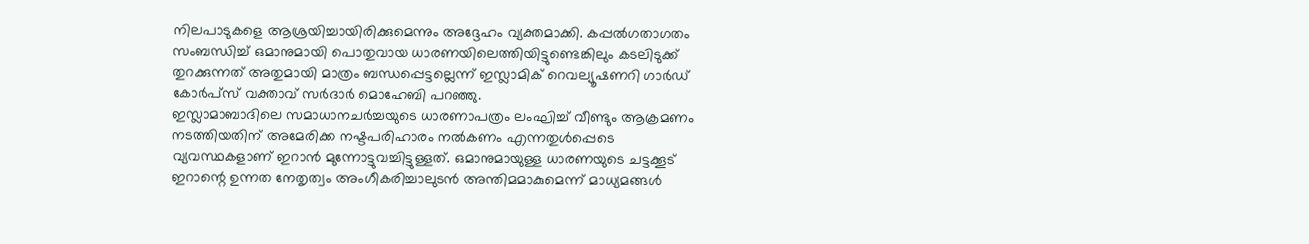നിലപാടുകളെ ആശ്രയിച്ചായിരിക്കുമെന്നും അദ്ദേഹം വ്യക്തമാക്കി. കപ്പൽഗതാഗതം സംബന്ധിച്ച് ഒമാനുമായി പൊതുവായ ധാരണയിലെത്തിയിട്ടുണ്ടെങ്കിലും കടലിടുക്ക് തുറക്കുന്നത് അതുമായി മാത്രം ബന്ധപ്പെട്ടല്ലെന്ന് ഇസ്ലാമിക് റെവല്യൂഷണറി ഗാർഡ് കോർപ്സ് വക്താവ് സർദാർ മൊഹേബി പറഞ്ഞു.
ഇസ്ലാമാബാദിലെ സമാധാനചർച്ചയുടെ ധാരണാപത്രം ലംഘിച്ച് വീണ്ടും ആക്രമണം നടത്തിയതിന് അമേരിക്ക നഷ്ടപരിഹാരം നൽകണം എന്നതുൾപ്പെടെ വ്യവസ്ഥകളാണ് ഇറാൻ മുന്നോട്ടുവച്ചിട്ടുള്ളത്. ഒമാനുമായുള്ള ധാരണയുടെ ചട്ടക്കൂട് ഇറാന്റെ ഉന്നത നേതൃത്വം അംഗീകരിച്ചാലുടൻ അന്തിമമാകുമെന്ന് മാധ്യമങ്ങൾ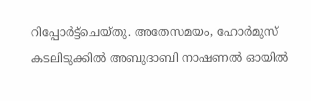റിപ്പോർട്ട്ചെയ്തു. അതേസമയം, ഹോർമുസ് കടലിടുക്കിൽ അബുദാബി നാഷണൽ ഓയിൽ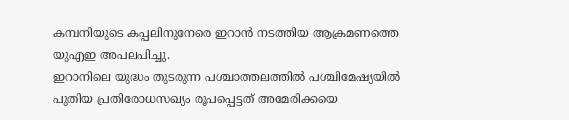കമ്പനിയുടെ കപ്പലിനുനേരെ ഇറാൻ നടത്തിയ ആക്രമണത്തെ യുഎഇ അപലപിച്ചു.
ഇറാനിലെ യുദ്ധം തുടരുന്ന പശ്ചാത്തലത്തിൽ പശ്ചിമേഷ്യയിൽ പുതിയ പ്രതിരോധസഖ്യം രൂപപ്പെട്ടത് അമേരിക്കയെ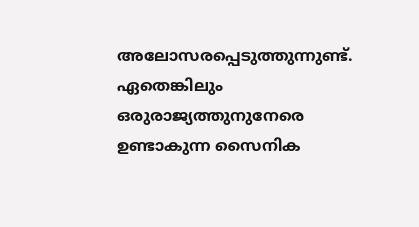അലോസരപ്പെടുത്തുന്നുണ്ട്. ഏതെങ്കിലും ഒരുരാജ്യത്തുനുനേരെ ഉണ്ടാകുന്ന സൈനിക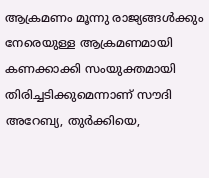ആക്രമണം മൂന്നു രാജ്യങ്ങൾക്കും നേരെയുള്ള ആക്രമണമായി കണക്കാക്കി സംയുക്തമായി തിരിച്ചടിക്കുമെന്നാണ് സൗദി അറേബ്യ, തുർക്കിയെ,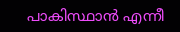പാകിസ്ഥാൻ എന്നീ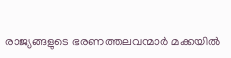രാജ്യങ്ങളുടെ ഭരണത്തലവന്മാർ മക്കയിൽ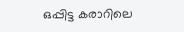ഒപ്പിട്ട കരാറിലെ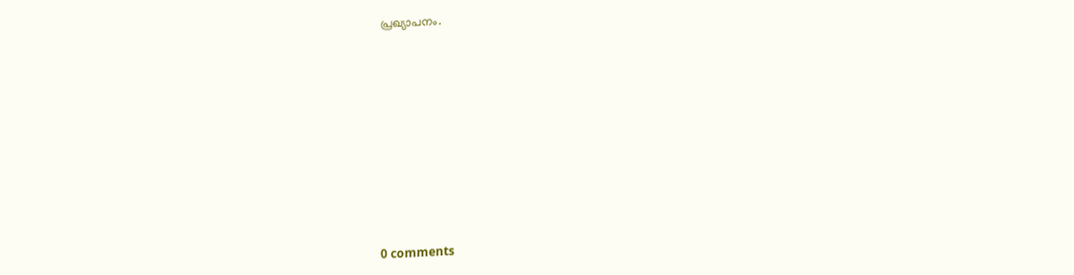പ്രഖ്യാപനം.










0 comments